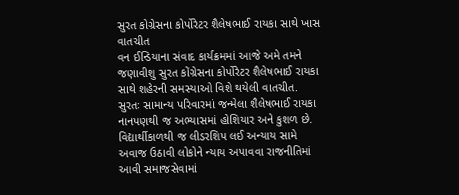સુરત કોગ્રેસના કોર્પોરેટર શૈલેષભાઈ રાયકા સાથે ખાસ વાતચીત
વન ઈન્ડિયાના સંવાદ કાર્યક્રમમાં આજે અમે તમને જણાવીશુ સુરત કોંગ્રેસના કોર્પોરેટર શૈલેષભાઈ રાયકા સાથે શહેરની સમસ્યાઓ વિશે થયેલી વાતચીત.
સુરતઃ સામાન્ય પરિવારમાં જન્મેલા શૈલેષભાઈ રાયકા નાનપણથી જ અભ્યાસમાં હોશિયાર અને કુશળ છે. વિદ્યાર્થીકાળથી જ લીડરશિપ લઈ અન્યાય સામે અવાજ ઉઠાવી લોકોને ન્યાય અપાવવા રાજનીતિમાં આવી સમાજસેવામાં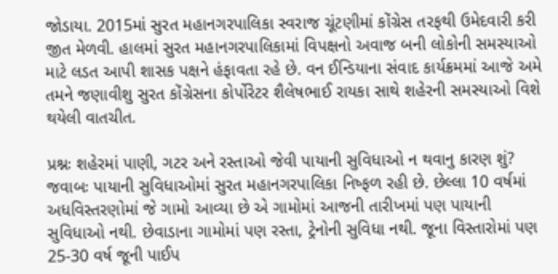જોડાયા. 2015માં સુરત મહાનગરપાલિકા સ્વરાજ ચૂંટણીમાં કોંગ્રેસ તરફથી ઉમેદવારી કરી જીત મેળવી. હાલમાં સુરત મહાનગરપાલિકામાં વિપક્ષનો અવાજ બની લોકોની સમસ્યાઓ માટે લડત આપી શાસક પક્ષને હંફાવતા રહે છે. વન ઈન્ડિયાના સંવાદ કાર્યક્રમમાં આજે અમે તમને જણાવીશુ સુરત કોંગ્રેસના કોર્પોરેટર શૈલેષભાઈ રાયકા સાથે શહેરની સમસ્યાઓ વિશે થયેલી વાતચીત.

પ્રશ્નઃ શહેરમાં પાણી, ગટર અને રસ્તાઓ જેવી પાયાની સુવિધાઓ ન થવાનુ કારણ શું?
જવાબઃ પાયાની સુવિધાઓમાં સુરત મહાનગરપાલિકા નિષ્ફળ રહી છે. છેલ્લા 10 વર્ષમાં અધવિસ્તરણોમાં જે ગામો આવ્યા છે એ ગામોમાં આજની તારીખમાં પણ પાયાની સુવિધાઓ નથી. છેવાડાના ગામોમાં પણ રસ્તા, ટ્રેનોની સુવિધા નથી. જૂના વિસ્તારોમાં પણ 25-30 વર્ષ જૂની પાઈપ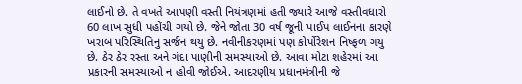લાઈનો છે. તે વખતે આપણી વસ્તી નિયંત્રણમાં હતી જ્યારે આજે વસ્તીવધારો 60 લાખ સુધી પહોંચી ગયો છે. જેને જોતા 30 વર્ષ જૂની પાઈપ લાઈનના કારણે ખરાબ પરિસ્થિતિનુ સર્જન થયુ છે. નવીનીકરણમાં પણ કોર્પોરેશન નિષ્ફળ ગયુ છે. ઠેર ઠેર રસ્તા અને ગંદા પાણીની સમસ્યાઓ છે. આવા મોટા શહેરમાં આ પ્રકારની સમસ્યાઓ ન હોવી જોઈએ. આદરણીય પ્રધાનમંત્રીની જે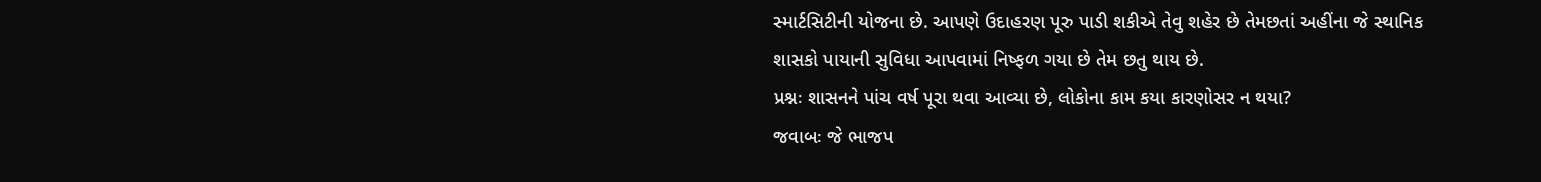સ્માર્ટસિટીની યોજના છે. આપણે ઉદાહરણ પૂરુ પાડી શકીએ તેવુ શહેર છે તેમછતાં અહીંના જે સ્થાનિક શાસકો પાયાની સુવિધા આપવામાં નિષ્ફળ ગયા છે તેમ છતુ થાય છે.
પ્રશ્નઃ શાસનને પાંચ વર્ષ પૂરા થવા આવ્યા છે, લોકોના કામ કયા કારણોસર ન થયા?
જવાબઃ જે ભાજપ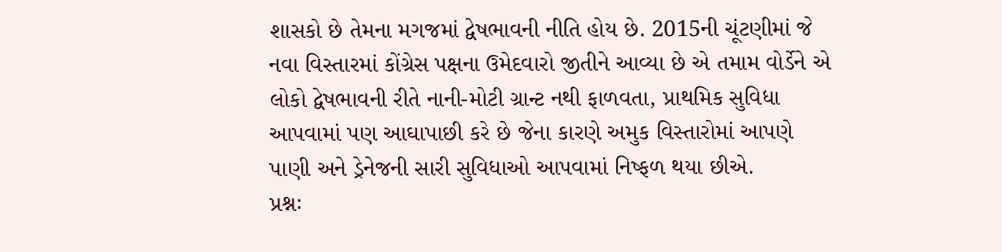શાસકો છે તેમના મગજમાં દ્વેષભાવની નીતિ હોય છે. 2015ની ચૂંટણીમાં જે નવા વિસ્તારમાં કોંગ્રેસ પક્ષના ઉમેદવારો જીતીને આવ્યા છે એ તમામ વોર્ડેને એ લોકો દ્વેષભાવની રીતે નાની-મોટી ગ્રાન્ટ નથી ફાળવતા, પ્રાથમિક સુવિધા આપવામાં પણ આઘાપાછી કરે છે જેના કારણે અમુક વિસ્તારોમાં આપણે પાણી અને ડ્રેનેજની સારી સુવિધાઓ આપવામાં નિષ્ફળ થયા છીએ.
પ્રશ્નઃ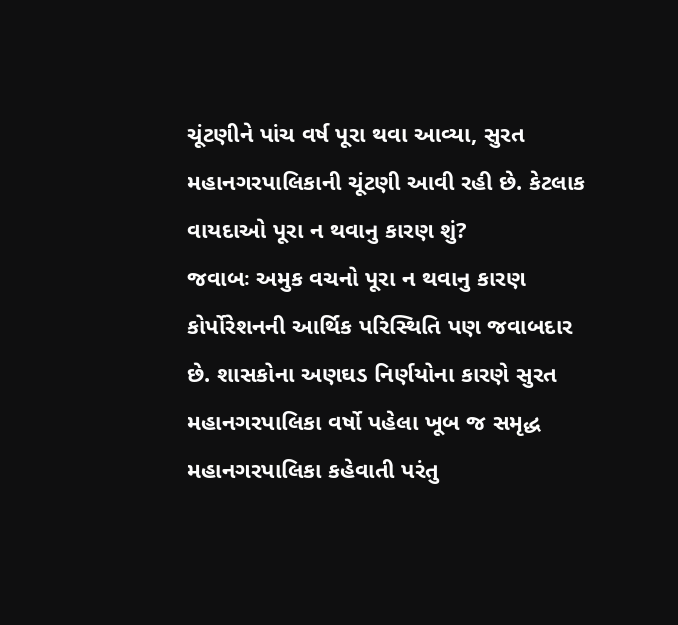ચૂંટણીને પાંચ વર્ષ પૂરા થવા આવ્યા, સુરત મહાનગરપાલિકાની ચૂંટણી આવી રહી છે. કેટલાક વાયદાઓ પૂરા ન થવાનુ કારણ શું?
જવાબઃ અમુક વચનો પૂરા ન થવાનુ કારણ કોર્પોરેશનની આર્થિક પરિસ્થિતિ પણ જવાબદાર છે. શાસકોના અણઘડ નિર્ણયોના કારણે સુરત મહાનગરપાલિકા વર્ષો પહેલા ખૂબ જ સમૃદ્ધ મહાનગરપાલિકા કહેવાતી પરંતુ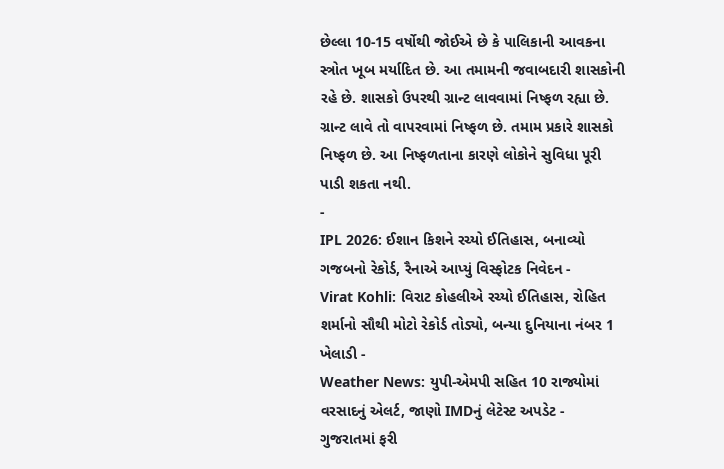છેલ્લા 10-15 વર્ષોથી જોઈએ છે કે પાલિકાની આવકના સ્ત્રોત ખૂબ મર્યાદિત છે. આ તમામની જવાબદારી શાસકોની રહે છે. શાસકો ઉપરથી ગ્રાન્ટ લાવવામાં નિષ્ફળ રહ્યા છે. ગ્રાન્ટ લાવે તો વાપરવામાં નિષ્ફળ છે. તમામ પ્રકારે શાસકો નિષ્ફળ છે. આ નિષ્ફળતાના કારણે લોકોને સુવિધા પૂરી પાડી શકતા નથી.
-
IPL 2026: ઈશાન કિશને રચ્યો ઈતિહાસ, બનાવ્યો ગજબનો રેકોર્ડ, રૈનાએ આપ્યું વિસ્ફોટક નિવેદન -
Virat Kohli: વિરાટ કોહલીએ રચ્યો ઈતિહાસ, રોહિત શર્માનો સૌથી મોટો રેકોર્ડ તોડ્યો, બન્યા દુનિયાના નંબર 1 ખેલાડી -
Weather News: યુપી-એમપી સહિત 10 રાજ્યોમાં વરસાદનું એલર્ટ, જાણો IMDનું લેટેસ્ટ અપડેટ -
ગુજરાતમાં ફરી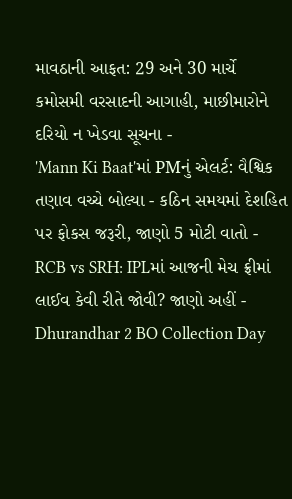માવઠાની આફત: 29 અને 30 માર્ચે કમોસમી વરસાદની આગાહી, માછીમારોને દરિયો ન ખેડવા સૂચના -
'Mann Ki Baat'માં PMનું એલર્ટ: વૈશ્વિક તણાવ વચ્ચે બોલ્યા - કઠિન સમયમાં દેશહિત પર ફોકસ જરૂરી, જાણો 5 મોટી વાતો -
RCB vs SRH: IPLમાં આજની મેચ ફ્રીમાં લાઈવ કેવી રીતે જોવી? જાણો અહીં -
Dhurandhar 2 BO Collection Day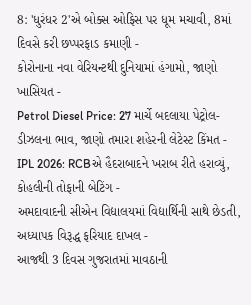8: 'ધુરંધર 2'એ બોક્સ ઓફિસ પર ધૂમ મચાવી, 8માં દિવસે કરી છપ્પરફાડ કમાણી -
કોરોનાના નવા વેરિયન્ટથી દુનિયામાં હંગામો, જાણો ખાસિયત -
Petrol Diesel Price: 27 માર્ચે બદલાયા પેટ્રોલ-ડીઝલના ભાવ, જાણો તમારા શહેરની લેટેસ્ટ કિંમત -
IPL 2026: RCBએ હૈદરાબાદને ખરાબ રીતે હરાવ્યું, કોહલીની તોફાની બેટિંગ -
અમદાવાદની સીએન વિદ્યાલયમાં વિદ્યાર્થિની સાથે છેડતી, અધ્યાપક વિરૂદ્ધ ફરિયાદ દાખલ -
આજથી 3 દિવસ ગુજરાતમાં માવઠાની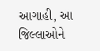આગાહી, આ જિલ્લાઓને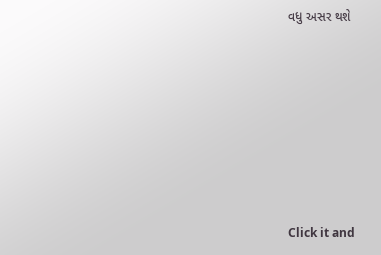વધુ અસર થશે








Click it and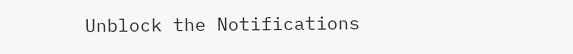Unblock the Notifications